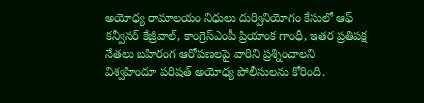అయోధ్య రామాలయం నిధులు దుర్వినియోగం కేసులో ఆఫ్ కన్వీనర్ కేజ్రీవాల్, కాంగ్రెస్ఎంపీ ప్రియాంక గాంధీ, ఇతర ప్రతిపక్ష నేతలు బహిరంగ ఆరోపణలపై వారిని ప్రశ్నించాలని విశ్వహిందూ పరిషత్ అయోధ్య పోలీసులను కోరింది.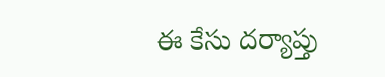ఈ కేసు దర్యాప్తు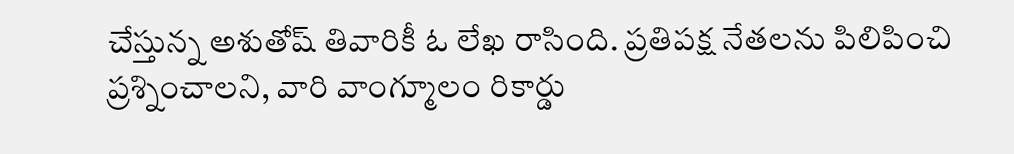చేస్తున్న అశుతోష్ తివారికీ ఓ లేఖ రాసింది. ప్రతిపక్ష నేతలను పిలిపించి ప్రశ్నించాలని, వారి వాంగ్మూలం రికార్డు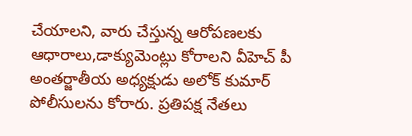చేయాలని, వారు చేస్తున్న ఆరోపణలకు ఆధారాలు,డాక్యుమెంట్లు కోరాలని వీహెచ్ పీ అంతర్జాతీయ అధ్యక్షుడు అలోక్ కుమార్ పోలీసులను కోరారు. ప్రతిపక్ష నేతలు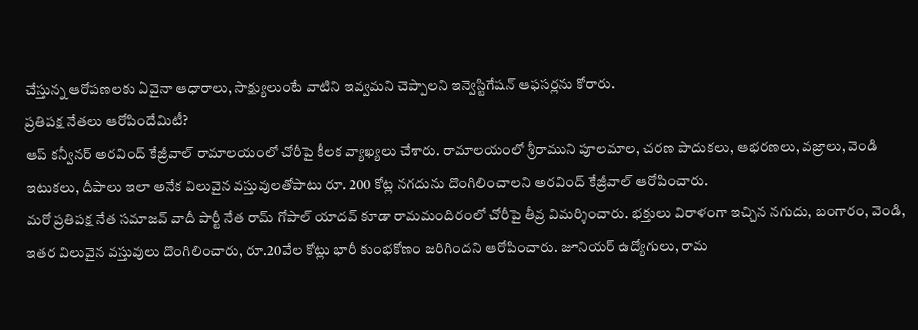చేస్తున్న ఆరోపణలకు ఏవైనా ఆధారాలు, సాక్ష్యులుంటే వాటిని ఇవ్వమని చెప్పాలని ఇన్వెస్టిగేషన్ ఆఫసర్లను కోరారు.
ప్రతిపక్ష నేతలు ఆరోపిందేమిటీ?
ఆప్ కన్వీనర్ అరవింద్ కేజ్రీవాల్ రామాలయంలో చోరీపై కీలక వ్యాఖ్యలు చేశారు. రామాలయంలో శ్రీరాముని పూలమాల, చరణ పాదుకలు, ఆభరణలు, వజ్రాలు, వెండి ఇటుకలు, దీపాలు ఇలా అనేక విలువైన వస్తువులతోపాటు రూ. 200 కోట్ల నగదును దొంగిలించాలని అరవింద్ కేజ్రీవాల్ ఆరోపించారు.
మరో ప్రతిపక్ష నేత సమాజవ్ వాదీ పార్టీ నేత రామ్ గోపాల్ యాదవ్ కూడా రామమందిరంలో చోరీపై తీవ్ర విమర్శించారు. భక్తులు విరాళంగా ఇచ్చిన నగుదు, బంగారం, వెండి, ఇతర విలువైన వస్తువులు దొంగిలించారు, రూ.20వేల కోట్లు భారీ కుంభకోణం జరిగిందని ఆరోపించారు. జూనియర్ ఉద్యోగులు, రామ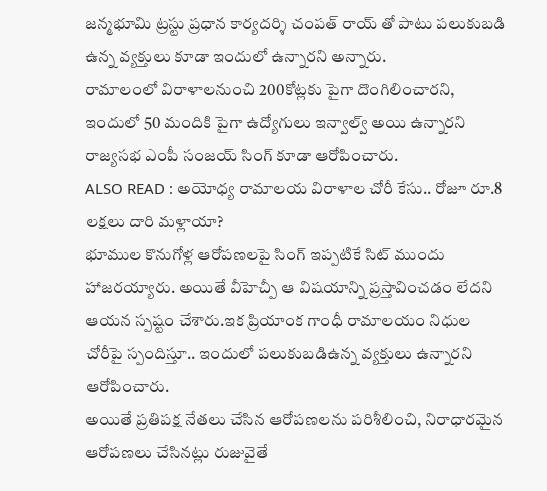జన్మభూమి ట్రస్టు ప్రధాన కార్యదర్శి చంపత్ రాయ్ తో పాటు పలుకుబడి ఉన్న వ్యక్తులు కూడా ఇందులో ఉన్నారని అన్నారు.
రామాలంలో విరాళాలనుంచి 200కోట్లకు పైగా దొంగిలించారని, ఇందులో 50 మందికి పైగా ఉద్యోగులు ఇన్వాల్వ్ అయి ఉన్నారని రాజ్యసభ ఎంపీ సంజయ్ సింగ్ కూడా ఆరోపించారు.
ALSO READ : అయోధ్య రామాలయ విరాళాల చోరీ కేసు.. రోజూ రూ.8 లక్షలు దారి మళ్లాయా?
భూముల కొనుగోళ్ల ఆరోపణలపై సింగ్ ఇప్పటికే సిట్ ముందు హాజరయ్యారు. అయితే వీహెచ్పీ ఆ విషయాన్ని ప్రస్తావించడం లేదని ఆయన స్పష్టం చేశారు.ఇక ప్రియాంక గాంధీ రామాలయం నిధుల చోరీపై స్పందిస్తూ.. ఇందులో పలుకుబడిఉన్న వ్యక్తులు ఉన్నారని ఆరోపించారు.
అయితే ప్రతిపక్ష నేతలు చేసిన ఆరోపణలను పరిశీలించి, నిరాధారమైన ఆరోపణలు చేసినట్లు రుజువైతే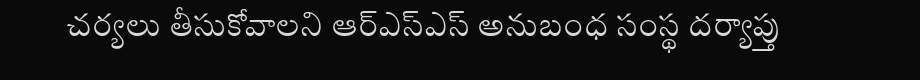చర్యలు తీసుకోవాలని ఆర్ఎస్ఎస్ అనుబంధ సంస్థ దర్యాప్తు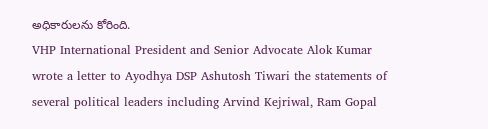అధికారులను కోరింది.
VHP International President and Senior Advocate Alok Kumar wrote a letter to Ayodhya DSP Ashutosh Tiwari the statements of several political leaders including Arvind Kejriwal, Ram Gopal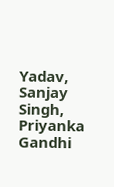Yadav, Sanjay Singh, Priyanka Gandhi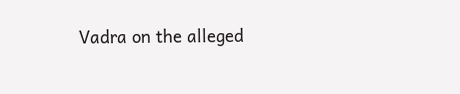Vadra on the alleged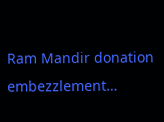Ram Mandir donation embezzlement…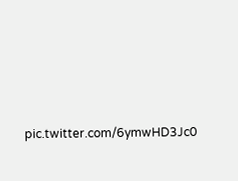pic.twitter.com/6ymwHD3Jc0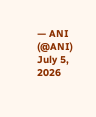— ANI (@ANI) July 5, 2026